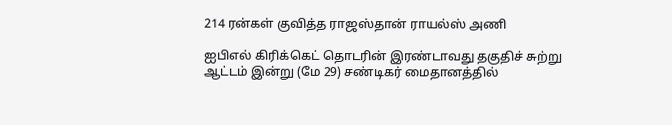214 ரன்கள் குவித்த ராஜஸ்தான் ராயல்ஸ் அணி

ஐபிஎல் கிரிக்கெட் தொடரின் இரண்டாவது தகுதிச் சுற்று ஆட்டம் இன்று (மே 29) சண்டிகர் மைதானத்தில்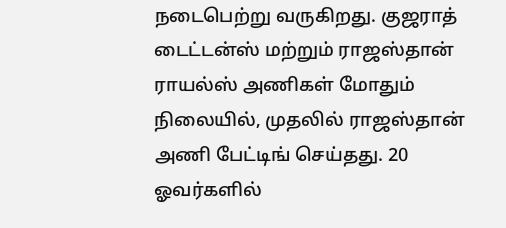நடைபெற்று வருகிறது. குஜராத் டைட்டன்ஸ் மற்றும் ராஜஸ்தான் ராயல்ஸ் அணிகள் மோதும் நிலையில், முதலில் ராஜஸ்தான் அணி பேட்டிங் செய்தது. 20 ஓவர்களில்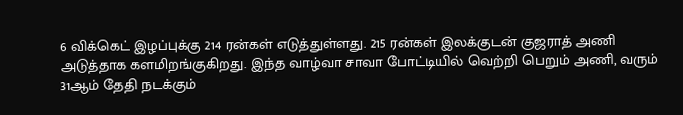6 விக்கெட் இழப்புக்கு 214 ரன்கள் எடுத்துள்ளது. 215 ரன்கள் இலக்குடன் குஜராத் அணி அடுத்தாக களமிறங்குகிறது. இந்த வாழ்வா சாவா போட்டியில் வெற்றி பெறும் அணி, வரும் 31ஆம் தேதி நடக்கும்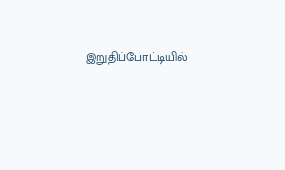இறுதிப்போட்டியில்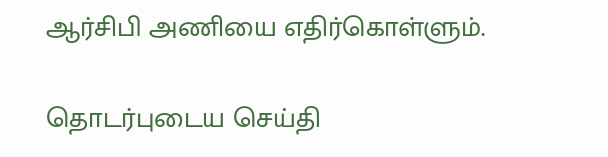ஆர்சிபி அணியை எதிர்கொள்ளும்.

தொடர்புடைய செய்தி